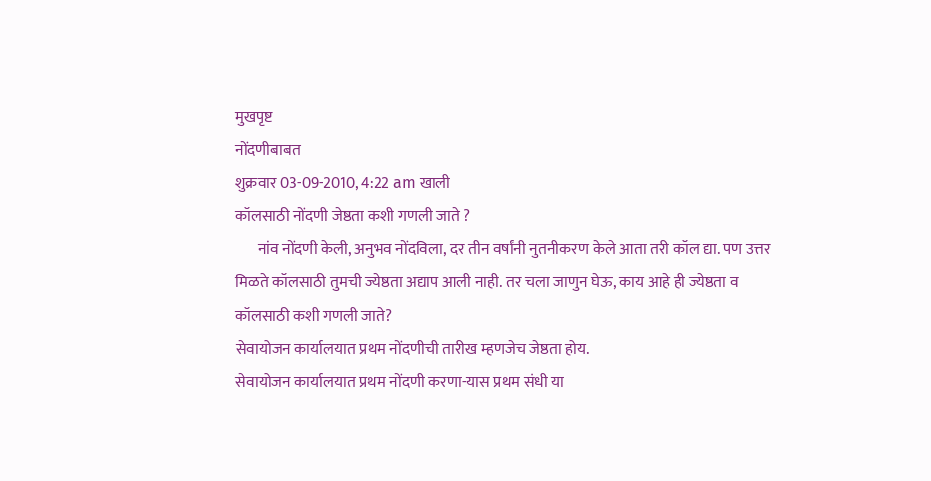मुखपृष्ट
नोंदणीबाबत
शुक्रवार 03-09-2010, 4:22 am खाली
कॉलसाठी नोंदणी जेष्ठता कशी गणली जाते ?
       नांव नोंदणी केली, अनुभव नोंदविला, दर तीन वर्षांनी नुतनीकरण केले आता तरी कॉल द्या. पण उत्तर मिळते कॉलसाठी तुमची ज्येष्ठता अद्याप आली नाही. तर चला जाणुन घेऊ, काय आहे ही ज्येष्ठता व कॉलसाठी कशी गणली जाते?
सेवायोजन कार्यालयात प्रथम नोंदणीची तारीख म्हणजेच जेष्ठता होय.
सेवायोजन कार्यालयात प्रथम नोंदणी करणा-यास प्रथम संधी या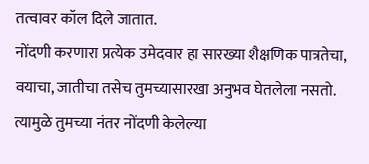तत्वावर कॉल दिले जातात.
नोंदणी करणारा प्रत्येक उमेदवार हा सारख्या शैक्षणिक पात्रतेचा, वयाचा, जातीचा तसेच तुमच्यासारखा अनुभव घेतलेला नसतो. त्यामुळे तुमच्या नंतर नोंदणी केलेल्या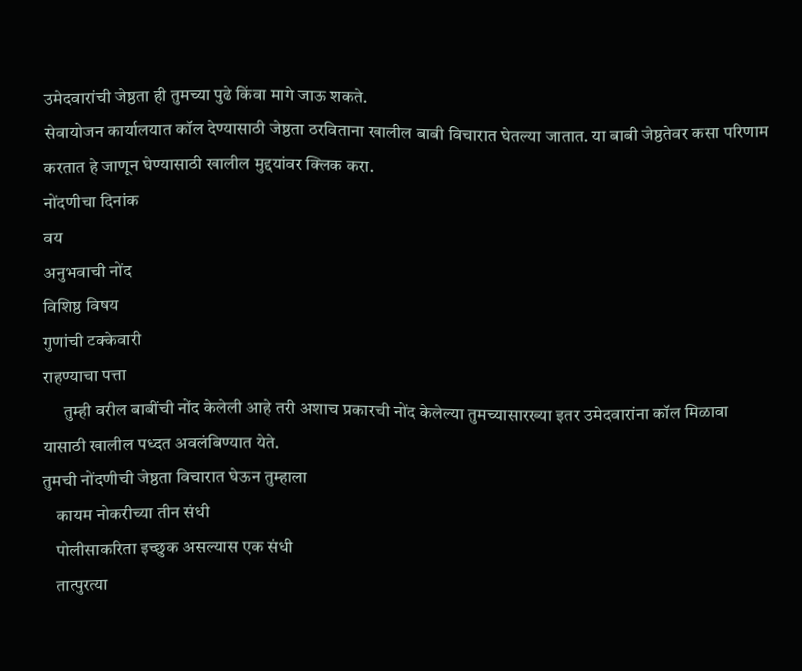उमेदवारांची जेष्ठता ही तुमच्या पुढे किंवा मागे जाऊ शकते.
सेवायोजन कार्यालयात कॉल देण्यासाठी जेष्ठता ठरविताना खालील बाबी विचारात घेतल्या जातात. या बाबी जेष्ठतेवर कसा परिणाम करतात हे जाणून घेण्यासाठी खालील मुद्दयांवर क्लिक करा.
नोंदणीचा दिनांक
वय
अनुभवाची नोंद
विशिष्ठ विषय
गुणांची टक्केवारी
राहण्याचा पत्ता
      तुम्ही वरील बाबींची नोंद केलेली आहे तरी अशाच प्रकारची नोंद केलेल्या तुमच्यासारख्या इतर उमेदवारांना कॉल मिळावा यासाठी खालील पध्दत अवलंबिण्यात येते.
तुमची नोंदणीची जेष्ठता विचारात घेऊन तुम्हाला
    कायम नोकरीच्या तीन संधी
    पोलीसाकरिता इच्छुक असल्यास एक संधी
    तात्पुरत्या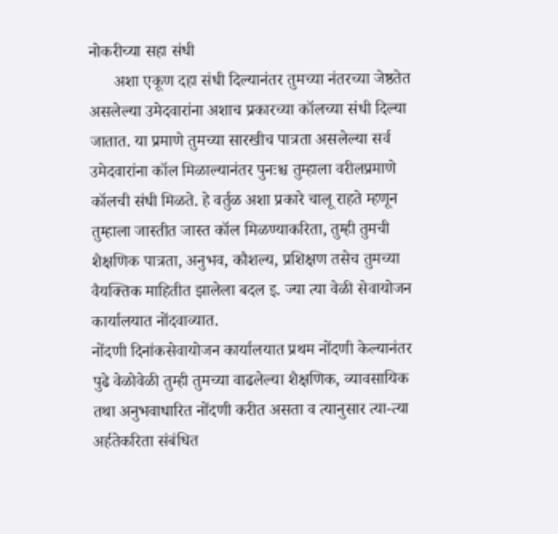नोकरीच्या सहा संधी
      अशा एकूण दहा संधी दिल्यानंतर तुमच्या नंतरच्या जेष्ठतेत असलेल्या उमेदवारांना अशाच प्रकारच्या कॉलच्या संधी दिल्या जातात. या प्रमाणे तुमच्या सारखीच पात्रता असलेल्या सर्व उमेदवारांना कॉल मिळाल्यानंतर पुनःश्च तुम्हाला वरीलप्रमाणे कॉलची संधी मिळते. हे वर्तुळ अशा प्रकारे चालू राहते म्हणून तुम्हाला जास्तीत जास्त कॉल मिळण्याकरिता, तुम्ही तुमची शैक्षणिक पात्रता, अनुभव, कौशल्य, प्रशिक्षण तसेच तुमच्या वैयक्तिक माहितीत झालेला बदल इ. ज्या त्या वेळी सेवायोजन कार्यालयात नोंदवाव्यात.
नोंदणी दिनांकसेवायोजन कार्यालयात प्रथम नोंदणी केल्यानंतर पुढे वेळोवेळी तुम्ही तुमच्या वाढलेल्या शैक्षणिक, व्यावसायिक तथा अनुभवाधारित नोंदणी करीत असता व त्यानुसार त्या-त्या अर्हतेकरिता संबंधित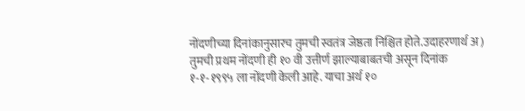नोंदणीच्या दिनांकानुसारच तुमची स्वतंत्र जेष्ठता निश्चित होते.उदाहरणार्थ अ) तुमची प्रथम नोंदणी ही १० वी उत्तीर्ण झाल्याबाबतची असून दिनांक १-१-१९९५ ला नोंदणी केली आहे. याचा अर्थ १०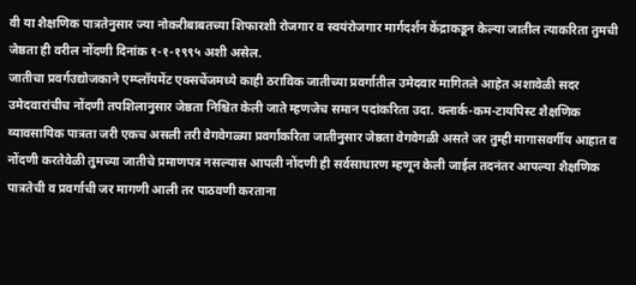वी या शैक्षणिक पात्रतेनुसार ज्या नोकरीबाबतच्या शिफारशी रोजगार व स्वयंरोजगार मार्गदर्शन केंद्राकडून केल्या जातील त्याकरिता तुमची जेष्ठता ही वरील नोंदणी दिनांक १-१-१९९५ अशी असेल.
जातीचा प्रवर्गउद्योजकाने एम्प्लॉयमेंट एक्सचेंजमध्ये काही ठराविक जातीच्या प्रवर्गातील उमेदवार मागितले आहेत अशावेळी सदर उमेदवारांचीच नोंदणी तपशिलानुसार जेष्ठता निश्चित केली जाते म्हणजेच समान पदांकरिता उदा. क्लार्क-कम-टायपिस्ट शैक्षणिक व्यावसायिक पात्रता जरी एकच असली तरी वेगवेगळ्या प्रवर्गांकरिता जातीनुसार जेष्ठता वेगवेगळी असते जर तुम्ही मागासवर्गीय आहात व नोंदणी करतेवेळी तुमच्या जातीचे प्रमाणपत्र नसल्यास आपली नोंदणी ही सर्वसाधारण म्हणून केली जाईल तदनंतर आपल्या शैक्षणिक पात्रतेची व प्रवर्गाची जर मागणी आली तर पाठवणी करताना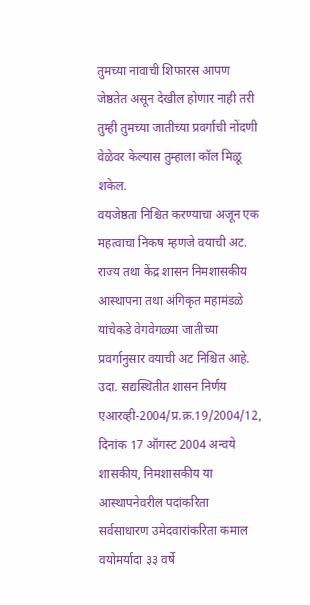तुमच्या नावाची शिफारस आपण जेष्ठतेत असून देखील होणार नाही तरी तुम्ही तुमच्या जातीच्या प्रवर्गाची नोंदणी वेळेवर केल्यास तुम्हाला कॉल मिळू शकेल.
वयजेष्ठता निश्चित करण्याचा अजून एक महत्वाचा निकष म्हणजे वयाची अट. राज्य तथा केंद्र शासन निमशासकीय आस्थापना तथा अंगिकृत महामंडळे यांचेकडे वेगवेगळ्या जातीच्या प्रवर्गानुसार वयाची अट निश्चित आहे. उदा. सद्यस्थितीत शासन निर्णय एआरव्ही-2004/प्र.क्र.19/2004/12, दिनांक 17 ऑगस्ट 2004 अन्वये शासकीय, निमशासकीय या आस्थापनेवरील पदांकरिता सर्वसाधारण उमेदवारांकरिता कमाल वयोमर्यादा ३३ वर्षे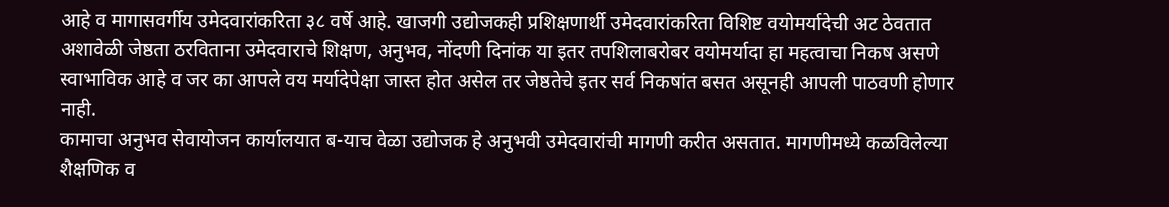आहे व मागासवर्गीय उमेदवारांकरिता ३८ वर्षे आहे. खाजगी उद्योजकही प्रशिक्षणार्थी उमेदवारांकरिता विशिष्ट वयोमर्यादेची अट ठेवतात अशावेळी जेष्ठता ठरविताना उमेदवाराचे शिक्षण, अनुभव, नोंदणी दिनांक या इतर तपशिलाबरोबर वयोमर्यादा हा महत्वाचा निकष असणे स्वाभाविक आहे व जर का आपले वय मर्यादेपेक्षा जास्त होत असेल तर जेष्ठतेचे इतर सर्व निकषांत बसत असूनही आपली पाठवणी होणार नाही.
कामाचा अनुभव सेवायोजन कार्यालयात ब-याच वेळा उद्योजक हे अनुभवी उमेदवारांची मागणी करीत असतात. मागणीमध्ये कळविलेल्या शैक्षणिक व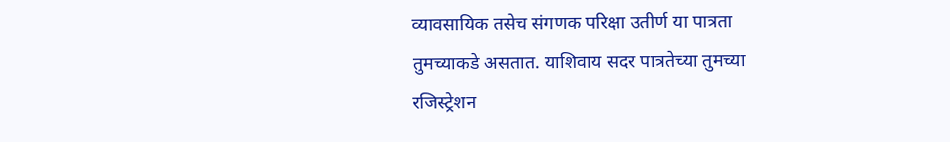व्यावसायिक तसेच संगणक परिक्षा उतीर्ण या पात्रता तुमच्याकडे असतात. याशिवाय सदर पात्रतेच्या तुमच्या रजिस्ट्रेशन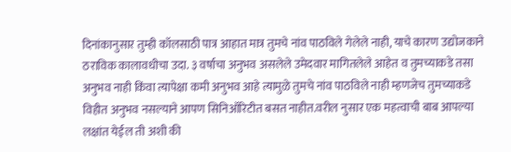दिनांकानुसार तुम्ही कॉलसाठी पात्र आहात मात्र तुमचे नांव पाठविले गेलेले नाही, याचे कारण उद्योजकाने ठराविक कालावधीचा उदा. ३ वर्षाचा अनुभव असलेले उमेदवार मागितलेले आहेत व तुमच्याकडे तसा अनुभव नाही किंवा त्यापेक्षा कमी अनुभव आहे त्यामुळे तुमचे नांव पाठविले नाही म्हणजेच तुमच्याकडे विहीत अनुभव नसल्याने आपण सिनिऑरिटीत बसत नाहीत.वरील नुसार एक महत्वाची बाब आपल्या लक्षांत येईल ती अशी की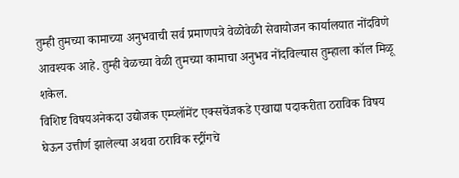तुम्ही तुमच्या कामाच्या अनुभवाची सर्व प्रमाणपत्रे वेळोवेळी सेवायोजन कार्यालयात नोंदविणे आवश्यक आहे. तुम्ही वेळच्या वेळी तुमच्या कामाचा अनुभव नोंदविल्यास तुम्हाला कॉल मिळू शकेल.
विशिष्ट विषयअनेकदा उद्योजक एम्प्लॉमेंट एक्सचेंजकडे एखाद्या पदाकरीता ठराविक विषय घेऊन उत्तीर्ण झालेल्या अथवा ठराविक स्ट्रींगचे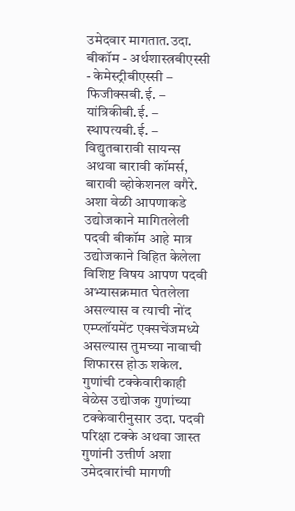उमेदवार मागतात.उदा. बीकॉम - अर्थशास्त्रबीएस्सी - केमेस्ट्रीबीएस्सी – फिजीक्सबी.ई. – यांत्रिकीबी.ई. – स्थापत्यबी.ई. – विद्युतबारावी सायन्स अथवा बारावी कॉमर्स, बारावी व्होकेशनल वगैरे. अशा वेळी आपणाकडे उद्योजकाने मागितलेली पदवी बीकॉम आहे मात्र उद्योजकाने विहित केलेला विशिष्ट विषय आपण पदवी अभ्यासक्रमात घेतलेला असल्यास व त्याची नोंद एम्प्लॉयमेंट एक्सचेंजमध्ये असल्यास तुमच्या नावाची शिफारस होऊ शकेल.
गुणांची टक्केवारीकाही वेळेस उद्योजक गुणांच्या टक्केवारीनुसार उदा. पदवी परिक्षा टक्के अथवा जास्त गुणांनी उत्तीर्ण अशा उमेदवारांची मागणी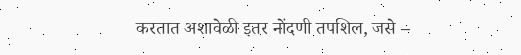करतात अशावेळी इतर नोंदणी तपशिल, जसे –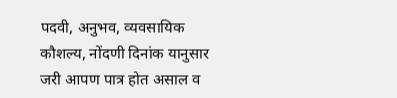पदवी, अनुभव, व्यवसायिक कौशल्य, नोंदणी दिनांक यानुसार जरी आपण पात्र होत असाल व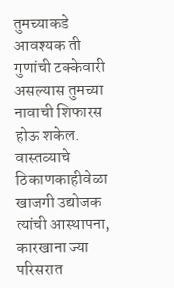तुमच्याकडे आवश्यक ती गुणांची टक्केवारी असल्यास तुमच्या नावाची शिफारस होऊ शकेल.
वास्तव्याचे ठिकाणकाहीवेळा खाजगी उद्योजक त्यांची आस्थापना, कारखाना ज्या परिसरात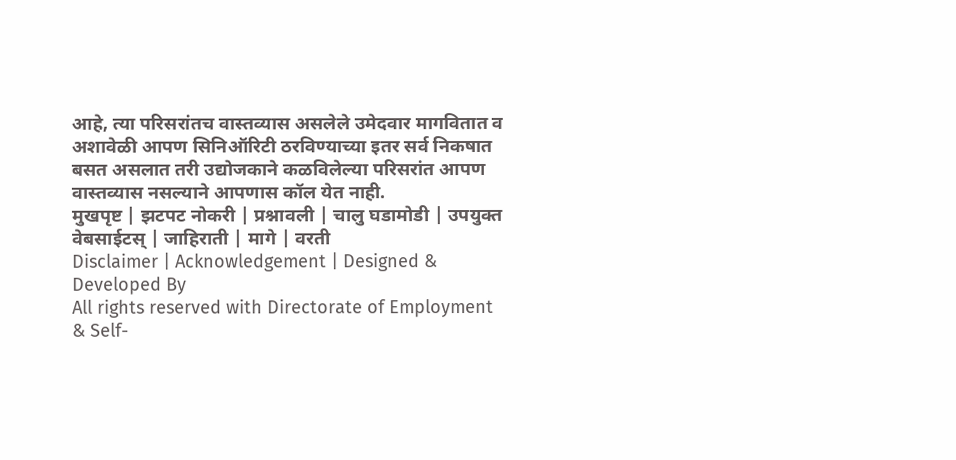आहे, त्या परिसरांतच वास्तव्यास असलेले उमेदवार मागवितात व अशावेळी आपण सिनिऑरिटी ठरविण्याच्या इतर सर्व निकषात बसत असलात तरी उद्योजकाने कळविलेल्या परिसरांत आपण वास्तव्यास नसल्याने आपणास कॉल येत नाही.
मुखपृष्ट | झटपट नोकरी | प्रश्नावली | चालु घडामोडी | उपयुक्त वेबसाईटस् | जाहिराती | मागे | वरती
Disclaimer | Acknowledgement | Designed & Developed By
All rights reserved with Directorate of Employment & Self-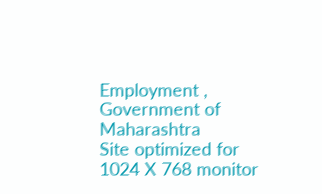Employment , Government of Maharashtra
Site optimized for 1024 X 768 monitor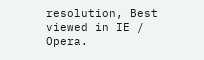resolution, Best viewed in IE / Opera.